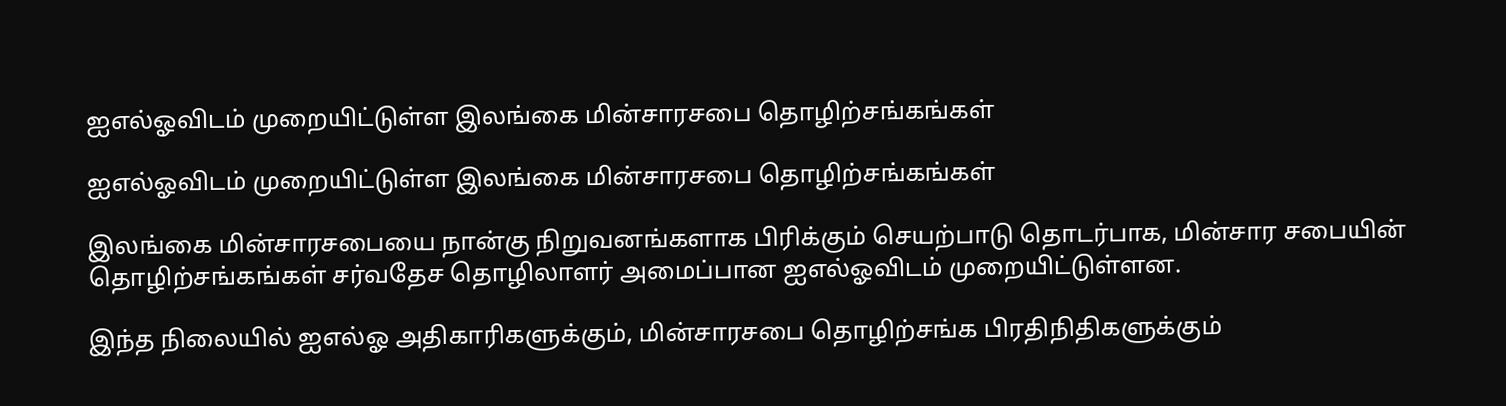ஐஎல்ஓவிடம் முறையிட்டுள்ள இலங்கை மின்சாரசபை தொழிற்சங்கங்கள்

ஐஎல்ஓவிடம் முறையிட்டுள்ள இலங்கை மின்சாரசபை தொழிற்சங்கங்கள்

இலங்கை மின்சாரசபையை நான்கு நிறுவனங்களாக பிரிக்கும் செயற்பாடு தொடர்பாக, மின்சார சபையின் தொழிற்சங்கங்கள் சர்வதேச தொழிலாளர் அமைப்பான ஐஎல்ஓவிடம் முறையிட்டுள்ளன.

இந்த நிலையில் ஐஎல்ஓ அதிகாரிகளுக்கும், மின்சாரசபை தொழிற்சங்க பிரதிநிதிகளுக்கும்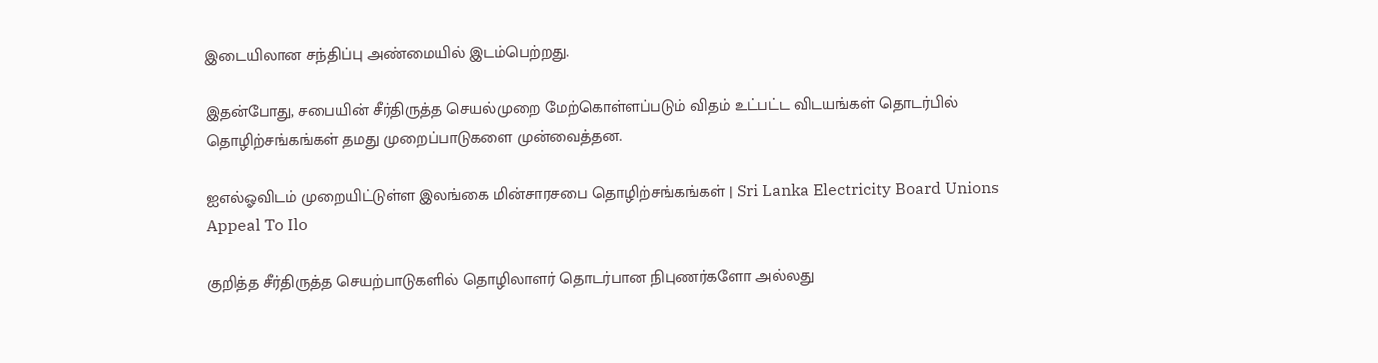இடையிலான சந்திப்பு அண்மையில் இடம்பெற்றது.

இதன்போது, சபையின் சீர்திருத்த செயல்முறை மேற்கொள்ளப்படும் விதம் உட்பட்ட விடயங்கள் தொடர்பில் தொழிற்சங்கங்கள் தமது முறைப்பாடுகளை முன்வைத்தன.

ஐஎல்ஓவிடம் முறையிட்டுள்ள இலங்கை மின்சாரசபை தொழிற்சங்கங்கள் | Sri Lanka Electricity Board Unions Appeal To Ilo

குறித்த சீர்திருத்த செயற்பாடுகளில் தொழிலாளர் தொடர்பான நிபுணர்களோ அல்லது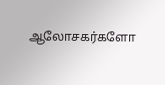ஆலோசகர்களோ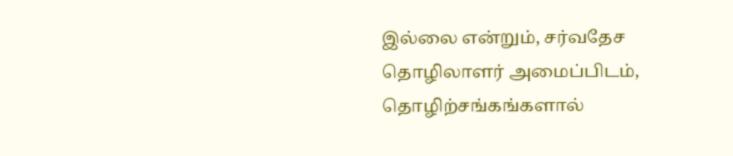இல்லை என்றும், சர்வதேச தொழிலாளர் அமைப்பிடம், தொழிற்சங்கங்களால்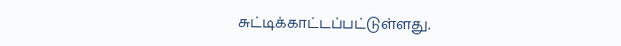சுட்டிக்காட்டப்பட்டுள்ளது.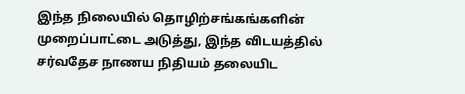இந்த நிலையில் தொழிற்சங்கங்களின் முறைப்பாட்டை அடுத்து, இந்த விடயத்தில் சர்வதேச நாணய நிதியம் தலையிட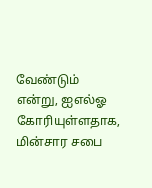வேண்டும் என்று, ஐஎல்ஓ கோரியுள்ளதாக, மின்சார சபை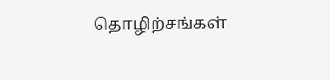தொழிற்சங்கள்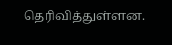தெரிவித்துள்ளன.